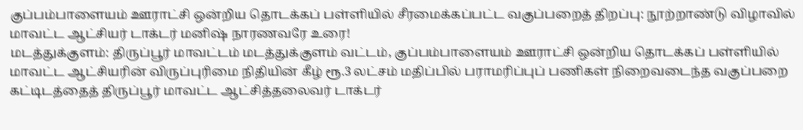குப்பம்பாளையம் ஊராட்சி ஒன்றிய தொடக்கப் பள்ளியில் சீரமைக்கப்பட்ட வகுப்பறைத் திறப்பு: நூற்றாண்டு விழாவில் மாவட்ட ஆட்சியர் டாக்டர் மனிஷ் நாரணவரே உரை!
மடத்துக்குளம்: திருப்பூர் மாவட்டம் மடத்துக்குளம் வட்டம், குப்பம்பாளையம் ஊராட்சி ஒன்றிய தொடக்கப் பள்ளியில் மாவட்ட ஆட்சியரின் விருப்புரிமை நிதியின் கீழ் ரூ.3 லட்சம் மதிப்பில் பராமரிப்புப் பணிகள் நிறைவடைந்த வகுப்பறை கட்டிடத்தைத் திருப்பூர் மாவட்ட ஆட்சித்தலைவர் டாக்டர்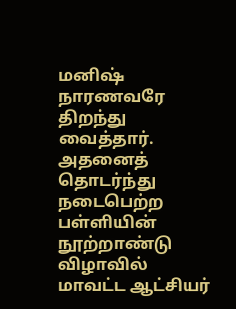மனிஷ் நாரணவரே திறந்து வைத்தார். அதனைத் தொடர்ந்து நடைபெற்ற பள்ளியின் நூற்றாண்டு விழாவில் மாவட்ட ஆட்சியர்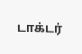டாக்டர்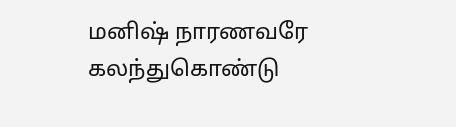மனிஷ் நாரணவரே கலந்துகொண்டு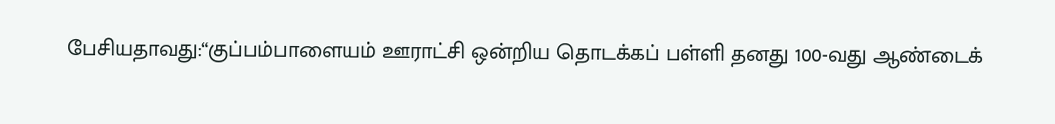பேசியதாவது:“குப்பம்பாளையம் ஊராட்சி ஒன்றிய தொடக்கப் பள்ளி தனது 100-வது ஆண்டைக்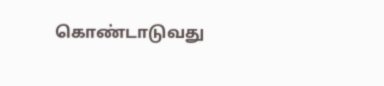கொண்டாடுவது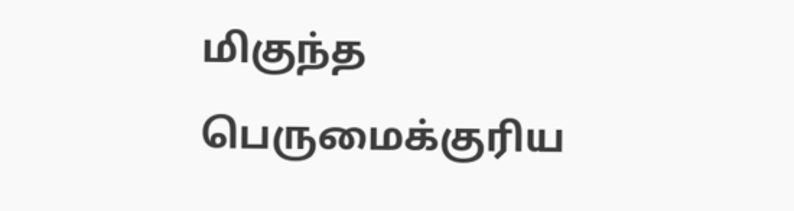மிகுந்த பெருமைக்குரிய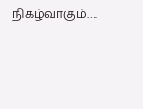நிகழ்வாகும்….